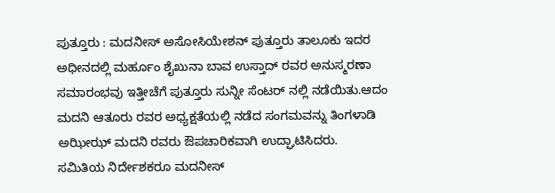ಪುತ್ತೂರು : ಮದನೀಸ್ ಅಸೋಸಿಯೇಶನ್ ಪುತ್ತೂರು ತಾಲೂಕು ಇದರ ಅಧೀನದಲ್ಲಿ ಮರ್ಹೂಂ ಶೈಖುನಾ ಬಾವ ಉಸ್ತಾದ್ ರವರ ಅನುಸ್ಮರಣಾ ಸಮಾರಂಭವು ಇತ್ತೀಚೆಗೆ ಪುತ್ತೂರು ಸುನ್ನೀ ಸೆಂಟರ್ ನಲ್ಲಿ ನಡೆಯಿತು.ಆದಂ ಮದನಿ ಆತೂರು ರವರ ಅಧ್ಯಕ್ಷತೆಯಲ್ಲಿ ನಡೆದ ಸಂಗಮವನ್ನು ತಿಂಗಳಾಡಿ ಅಝೀಝ್ ಮದನಿ ರವರು ಔಪಚಾರಿಕವಾಗಿ ಉದ್ಘಾಟಿಸಿದರು.
ಸಮಿತಿಯ ನಿರ್ದೇಶಕರೂ ಮದನೀಸ್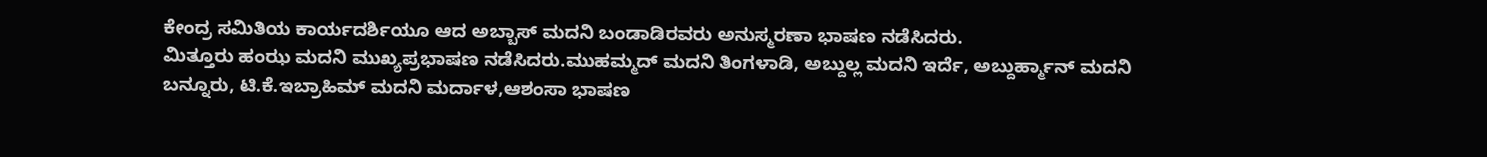ಕೇಂದ್ರ ಸಮಿತಿಯ ಕಾರ್ಯದರ್ಶಿಯೂ ಆದ ಅಬ್ಬಾಸ್ ಮದನಿ ಬಂಡಾಡಿರವರು ಅನುಸ್ಮರಣಾ ಭಾಷಣ ನಡೆಸಿದರು.
ಮಿತ್ತೂರು ಹಂಝ ಮದನಿ ಮುಖ್ಯಪ್ರಭಾಷಣ ನಡೆಸಿದರು.ಮುಹಮ್ಮದ್ ಮದನಿ ತಿಂಗಳಾಡಿ, ಅಬ್ದುಲ್ಲ ಮದನಿ ಇರ್ದೆ, ಅಬ್ದುರ್ಹ್ಮಾನ್ ಮದನಿ ಬನ್ನೂರು, ಟಿ.ಕೆ.ಇಬ್ರಾಹಿಮ್ ಮದನಿ ಮರ್ದಾಳ,ಆಶಂಸಾ ಭಾಷಣ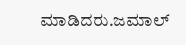ಮಾಡಿದರು.ಜಮಾಲ್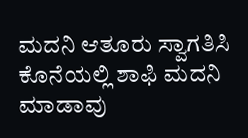ಮದನಿ ಆತೂರು ಸ್ವಾಗತಿಸಿ ಕೊನೆಯಲ್ಲಿ ಶಾಫಿ ಮದನಿ ಮಾಡಾವು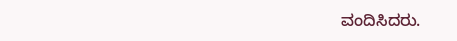ವಂದಿಸಿದರು.